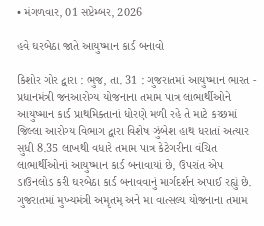• મંગળવાર, 01 સપ્ટેમ્બર, 2026

હવે ઘરબેઠા જાતે આયુષ્માન કાર્ડ બનાવો

કિશોર ગોર દ્વારા : ભુજ, તા. 31 : ગુજરાતમાં આયુષ્માન ભારત - પ્રધાનમંત્રી જનઆરોગ્ય યોજનાના તમામ પાત્ર લાભાર્થીઓને આયુષ્માન કાર્ડ પ્રાથમિક્તાનાં ધોરણે મળી રહે તે માટે કચ્છમાં જિલ્લા આરોગ્ય વિભાગ દ્વારા વિશેષ ઝુંબેશ હાથ ધરાતાં અત્યાર સુધી 8.35 લાખથી વધારે તમામ પાત્ર કેટેગરીના વંચિત લાભાર્થીઓનાં આયુષ્માન કાર્ડ બનાવાયાં છે, ઉપરાંત એપ ડાઉનલોડ કરી ઘરબેઠા કાર્ડ બનાવવાનું માર્ગદર્શન અપાઈ રહ્યું છે. ગુજરાતમાં મુખ્યમંત્રી અમૃતમ્ અને મા વાત્સલ્ય યોજનાના તમામ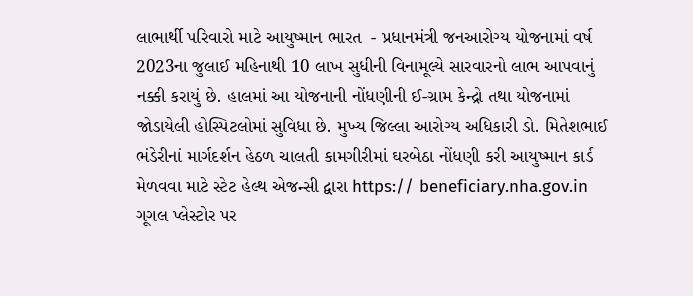લાભાર્થી પરિવારો માટે આયુષ્માન ભારત  - પ્રધાનમંત્રી જનઆરોગ્ય યોજનામાં વર્ષ 2023ના જુલાઈ મહિનાથી 10 લાખ સુધીની વિનામૂલ્યે સારવારનો લાભ આપવાનું નક્કી કરાયું છે. હાલમાં આ યોજનાની નોંધણીની ઈ-ગ્રામ કેન્દ્રો તથા યોજનામાં જોડાયેલી હોસ્પિટલોમાં સુવિધા છે. મુખ્ય જિલ્લા આરોગ્ય અધિકારી ડો. મિતેશભાઈ ભંડેરીનાં માર્ગદર્શન હેઠળ ચાલતી કામગીરીમાં ઘરબેઠા નોંધણી કરી આયુષ્માન કાર્ડ મેળવવા માટે સ્ટેટ હેલ્થ એજન્સી દ્વારા https:// beneficiary.nha.gov.in ગૂગલ પ્લેસ્ટોર પર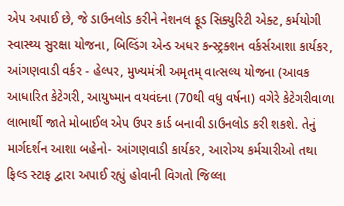એપ અપાઈ છે, જે ડાઉનલોડ કરીને નેશનલ ફૂડ સિક્યુરિટી એક્ટ, કર્મયોગી સ્વાસ્થ્ય સુરક્ષા યોજના, બિલ્ડિંગ એન્ડ અધર કન્સ્ટ્રક્શન વર્કર્સઆશા કાર્યકર, આંગણવાડી વર્કર - હેલ્પર, મુખ્યમંત્રી અમૃતમ્ વાત્સલ્ય યોજના (આવક આધારિત કેટેગરી, આયુષ્માન વયવંદના (70થી વધુ વર્ષના) વગેરે કેટેગરીવાળા લાભાર્થી જાતે મોબાઈલ એપ ઉપર કાર્ડ બનાવી ડાઉનલોડ કરી શકશે. તેનું માર્ગદર્શન આશા બહેનો- આંગણવાડી કાર્યકર, આરોગ્ય કર્મચારીઓ તથા ફિલ્ડ સ્ટાફ દ્વારા અપાઈ રહ્યું હોવાની વિગતો જિલ્લા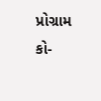પ્રોગ્રામ કો-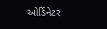ઓર્ડિનેટર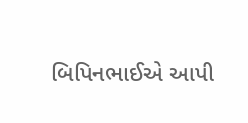બિપિનભાઈએ આપી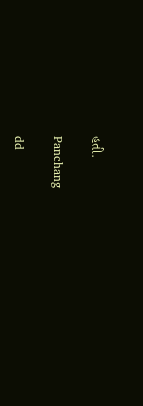હતી.

Panchang

dd